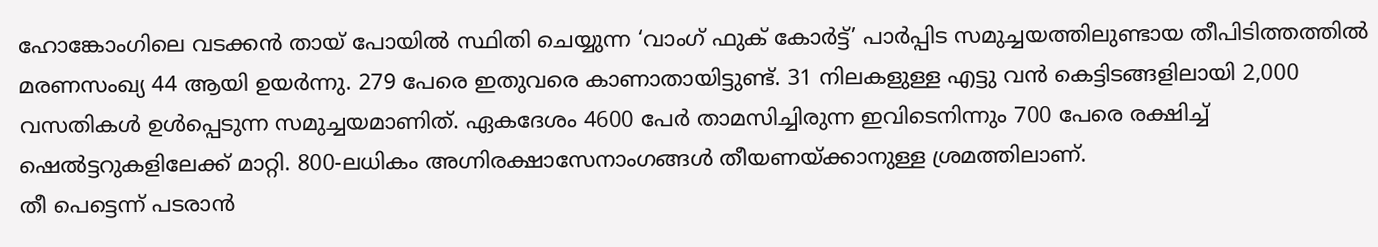ഹോങ്കോംഗിലെ വടക്കൻ തായ് പോയിൽ സ്ഥിതി ചെയ്യുന്ന ‘വാംഗ് ഫുക് കോർട്ട്’ പാർപ്പിട സമുച്ചയത്തിലുണ്ടായ തീപിടിത്തത്തിൽ മരണസംഖ്യ 44 ആയി ഉയർന്നു. 279 പേരെ ഇതുവരെ കാണാതായിട്ടുണ്ട്. 31 നിലകളുള്ള എട്ടു വൻ കെട്ടിടങ്ങളിലായി 2,000 വസതികൾ ഉൾപ്പെടുന്ന സമുച്ചയമാണിത്. ഏകദേശം 4600 പേർ താമസിച്ചിരുന്ന ഇവിടെനിന്നും 700 പേരെ രക്ഷിച്ച് ഷെൽട്ടറുകളിലേക്ക് മാറ്റി. 800-ലധികം അഗ്നിരക്ഷാസേനാംഗങ്ങൾ തീയണയ്ക്കാനുള്ള ശ്രമത്തിലാണ്.
തീ പെട്ടെന്ന് പടരാൻ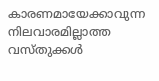കാരണമായേക്കാവുന്ന നിലവാരമില്ലാത്ത വസ്തുക്കൾ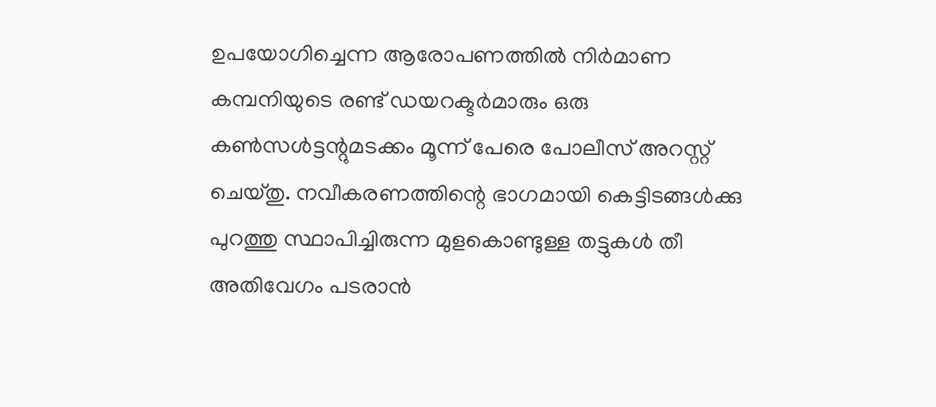ഉപയോഗിച്ചെന്ന ആരോപണത്തിൽ നിർമാണ കമ്പനിയുടെ രണ്ട് ഡയറക്ടർമാരും ഒരു കൺസൾട്ടന്റുമടക്കം മൂന്ന് പേരെ പോലീസ് അറസ്റ്റ് ചെയ്തു. നവീകരണത്തിന്റെ ഭാഗമായി കെട്ടിടങ്ങൾക്കു പുറത്തു സ്ഥാപിച്ചിരുന്ന മുളകൊണ്ടുള്ള തട്ടുകൾ തീ അതിവേഗം പടരാൻ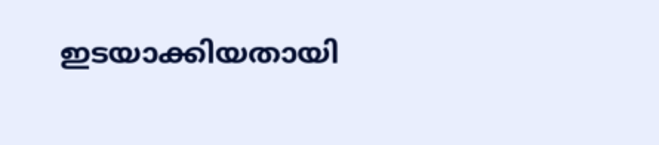ഇടയാക്കിയതായി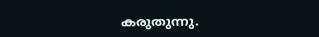കരുതുന്നു.